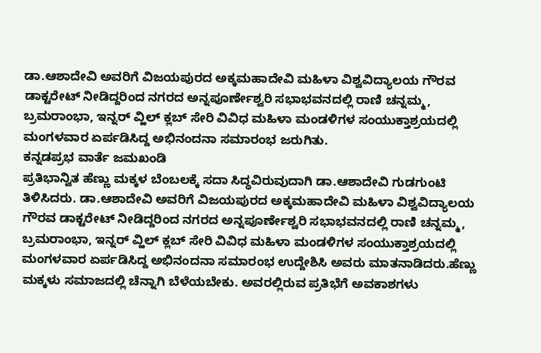ಡಾ.ಆಶಾದೇವಿ ಅವರಿಗೆ ವಿಜಯಪುರದ ಅಕ್ಕಮಹಾದೇವಿ ಮಹಿಳಾ ವಿಶ್ವವಿದ್ಯಾಲಯ ಗೌರವ ಡಾಕ್ಟರೇಟ್ ನೀಡಿದ್ದರಿಂದ ನಗರದ ಅನ್ನಪೂರ್ಣೇಶ್ವರಿ ಸಭಾಭವನದಲ್ಲಿ ರಾಣಿ ಚನ್ನಮ್ಮ, ಬ್ರಮರಾಂಭಾ, ಇನ್ನರ್ ವ್ಹಿಲ್ ಕ್ಲಬ್ ಸೇರಿ ವಿವಿಧ ಮಹಿಳಾ ಮಂಡಳಿಗಳ ಸಂಯುಕ್ತಾಶ್ರಯದಲ್ಲಿ ಮಂಗಳವಾರ ಏರ್ಪಡಿಸಿದ್ದ ಅಭಿನಂದನಾ ಸಮಾರಂಭ ಜರುಗಿತು.
ಕನ್ನಡಪ್ರಭ ವಾರ್ತೆ ಜಮಖಂಡಿ
ಪ್ರತಿಭಾನ್ವಿತ ಹೆಣ್ಣು ಮಕ್ಕಳ ಬೆಂಬಲಕ್ಕೆ ಸದಾ ಸಿದ್ಧವಿರುವುದಾಗಿ ಡಾ.ಆಶಾದೇವಿ ಗುಡಗುಂಟಿ ತಿಳಿಸಿದರು. ಡಾ.ಆಶಾದೇವಿ ಅವರಿಗೆ ವಿಜಯಪುರದ ಅಕ್ಕಮಹಾದೇವಿ ಮಹಿಳಾ ವಿಶ್ವವಿದ್ಯಾಲಯ ಗೌರವ ಡಾಕ್ಟರೇಟ್ ನೀಡಿದ್ದರಿಂದ ನಗರದ ಅನ್ನಪೂರ್ಣೇಶ್ವರಿ ಸಭಾಭವನದಲ್ಲಿ ರಾಣಿ ಚನ್ನಮ್ಮ, ಬ್ರಮರಾಂಭಾ, ಇನ್ನರ್ ವ್ಹಿಲ್ ಕ್ಲಬ್ ಸೇರಿ ವಿವಿಧ ಮಹಿಳಾ ಮಂಡಳಿಗಳ ಸಂಯುಕ್ತಾಶ್ರಯದಲ್ಲಿ ಮಂಗಳವಾರ ಏರ್ಪಡಿಸಿದ್ದ ಅಭಿನಂದನಾ ಸಮಾರಂಭ ಉದ್ದೇಶಿಸಿ ಅವರು ಮಾತನಾಡಿದರು.ಹೆಣ್ಣು ಮಕ್ಕಳು ಸಮಾಜದಲ್ಲಿ ಚೆನ್ನಾಗಿ ಬೆಳೆಯಬೇಕು. ಅವರಲ್ಲಿರುವ ಪ್ರತಿಭೆಗೆ ಅವಕಾಶಗಳು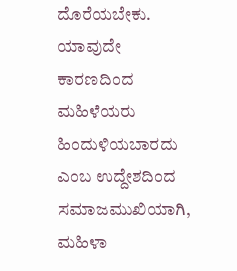ದೊರೆಯಬೇಕು. ಯಾವುದೇ ಕಾರಣದಿಂದ ಮಹಿಳೆಯರು ಹಿಂದುಳಿಯಬಾರದು ಎಂಬ ಉದ್ದೇಶದಿಂದ ಸಮಾಜಮುಖಿಯಾಗಿ, ಮಹಿಳಾ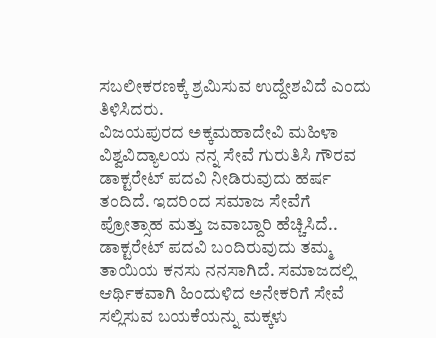ಸಬಲೀಕರಣಕ್ಕೆ ಶ್ರಮಿಸುವ ಉದ್ದೇಶವಿದೆ ಎಂದು ತಿಳಿಸಿದರು.
ವಿಜಯಪುರದ ಅಕ್ಕಮಹಾದೇವಿ ಮಹಿಳಾ ವಿಶ್ವವಿದ್ಯಾಲಯ ನನ್ನ ಸೇವೆ ಗುರುತಿಸಿ ಗೌರವ ಡಾಕ್ಟರೇಟ್ ಪದವಿ ನೀಡಿರುವುದು ಹರ್ಷ ತಂದಿದೆ. ಇದರಿಂದ ಸಮಾಜ ಸೇವೆಗೆ ಪ್ರೋತ್ಸಾಹ ಮತ್ತು ಜವಾಬ್ದಾರಿ ಹೆಚ್ಚಿಸಿದೆ.. ಡಾಕ್ಟರೇಟ್ ಪದವಿ ಬಂದಿರುವುದು ತಮ್ಮ ತಾಯಿಯ ಕನಸು ನನಸಾಗಿದೆ. ಸಮಾಜದಲ್ಲಿ ಆರ್ಥಿಕವಾಗಿ ಹಿಂದುಳಿದ ಅನೇಕರಿಗೆ ಸೇವೆ ಸಲ್ಲಿಸುವ ಬಯಕೆಯನ್ನು ಮಕ್ಕಳು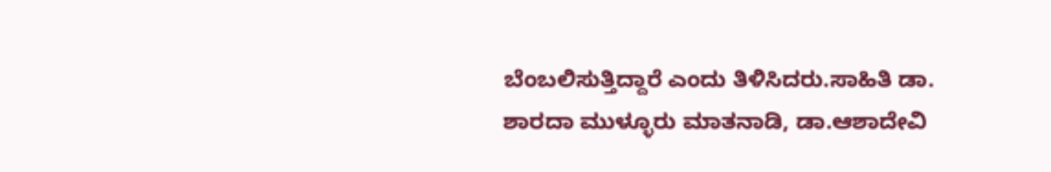ಬೆಂಬಲಿಸುತ್ತಿದ್ದಾರೆ ಎಂದು ತಿಳಿಸಿದರು.ಸಾಹಿತಿ ಡಾ. ಶಾರದಾ ಮುಳ್ಳೂರು ಮಾತನಾಡಿ, ಡಾ.ಆಶಾದೇವಿ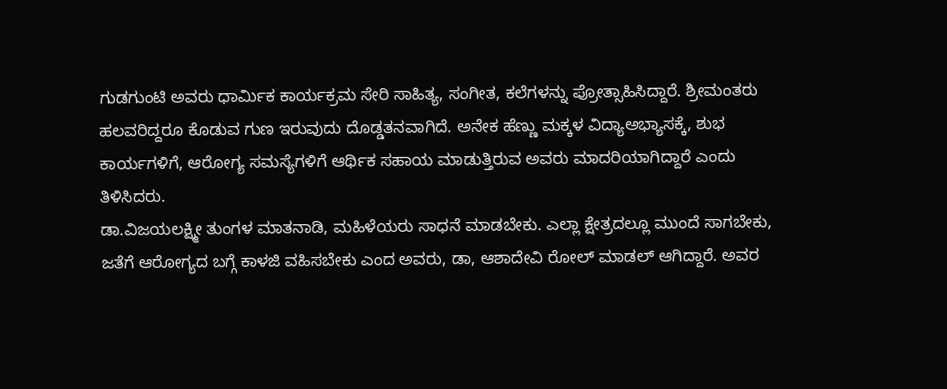ಗುಡಗುಂಟಿ ಅವರು ಧಾರ್ಮಿಕ ಕಾರ್ಯಕ್ರಮ ಸೇರಿ ಸಾಹಿತ್ಯ, ಸಂಗೀತ, ಕಲೆಗಳನ್ನು ಪ್ರೋತ್ಸಾಹಿಸಿದ್ದಾರೆ. ಶ್ರೀಮಂತರು ಹಲವರಿದ್ದರೂ ಕೊಡುವ ಗುಣ ಇರುವುದು ದೊಡ್ಡತನವಾಗಿದೆ. ಅನೇಕ ಹೆಣ್ಣು ಮಕ್ಕಳ ವಿದ್ಯಾಅಭ್ಯಾಸಕ್ಕೆ, ಶುಭ ಕಾರ್ಯಗಳಿಗೆ, ಆರೋಗ್ಯ ಸಮಸ್ಯೆಗಳಿಗೆ ಆರ್ಥಿಕ ಸಹಾಯ ಮಾಡುತ್ತಿರುವ ಅವರು ಮಾದರಿಯಾಗಿದ್ದಾರೆ ಎಂದು ತಿಳಿಸಿದರು.
ಡಾ.ವಿಜಯಲಕ್ಷ್ಮೀ ತುಂಗಳ ಮಾತನಾಡಿ, ಮಹಿಳೆಯರು ಸಾಧನೆ ಮಾಡಬೇಕು. ಎಲ್ಲಾ ಕ್ಷೇತ್ರದಲ್ಲೂ ಮುಂದೆ ಸಾಗಬೇಕು, ಜತೆಗೆ ಆರೋಗ್ಯದ ಬಗ್ಗೆ ಕಾಳಜಿ ವಹಿಸಬೇಕು ಎಂದ ಅವರು, ಡಾ, ಆಶಾದೇವಿ ರೋಲ್ ಮಾಡಲ್ ಆಗಿದ್ದಾರೆ. ಅವರ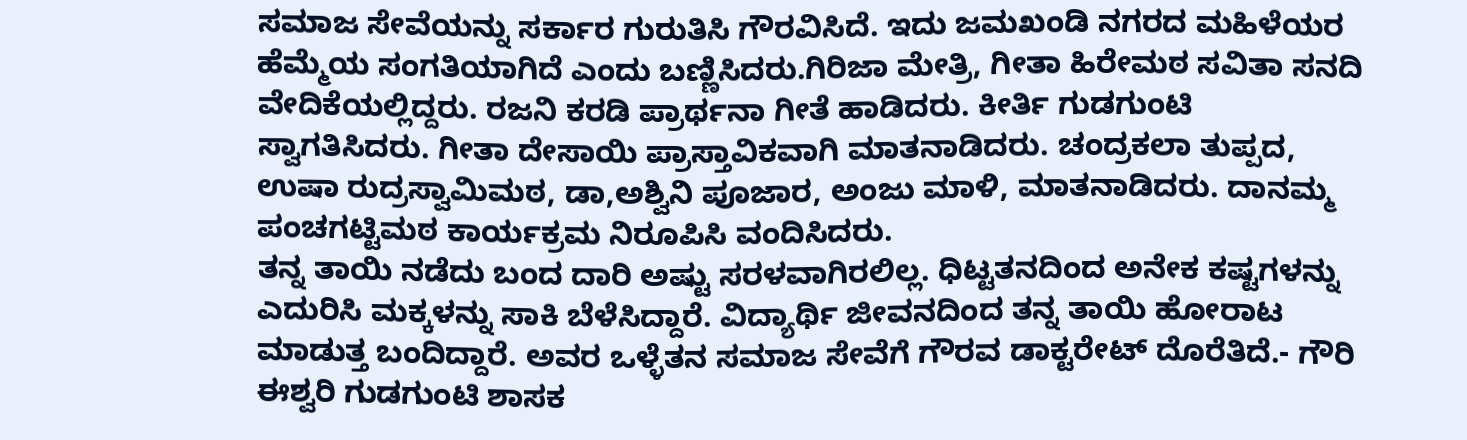ಸಮಾಜ ಸೇವೆಯನ್ನು ಸರ್ಕಾರ ಗುರುತಿಸಿ ಗೌರವಿಸಿದೆ. ಇದು ಜಮಖಂಡಿ ನಗರದ ಮಹಿಳೆಯರ ಹೆಮ್ಮೆಯ ಸಂಗತಿಯಾಗಿದೆ ಎಂದು ಬಣ್ಣಿಸಿದರು.ಗಿರಿಜಾ ಮೇತ್ರಿ, ಗೀತಾ ಹಿರೇಮಠ ಸವಿತಾ ಸನದಿ ವೇದಿಕೆಯಲ್ಲಿದ್ದರು. ರಜನಿ ಕರಡಿ ಪ್ರಾರ್ಥನಾ ಗೀತೆ ಹಾಡಿದರು. ಕೀರ್ತಿ ಗುಡಗುಂಟಿ ಸ್ವಾಗತಿಸಿದರು. ಗೀತಾ ದೇಸಾಯಿ ಪ್ರಾಸ್ತಾವಿಕವಾಗಿ ಮಾತನಾಡಿದರು. ಚಂದ್ರಕಲಾ ತುಪ್ಪದ, ಉಷಾ ರುದ್ರಸ್ವಾಮಿಮಠ, ಡಾ,ಅಶ್ವಿನಿ ಪೂಜಾರ, ಅಂಜು ಮಾಳಿ, ಮಾತನಾಡಿದರು. ದಾನಮ್ಮ ಪಂಚಗಟ್ಟಿಮಠ ಕಾರ್ಯಕ್ರಮ ನಿರೂಪಿಸಿ ವಂದಿಸಿದರು.
ತನ್ನ ತಾಯಿ ನಡೆದು ಬಂದ ದಾರಿ ಅಷ್ಟು ಸರಳವಾಗಿರಲಿಲ್ಲ. ಧಿಟ್ಟತನದಿಂದ ಅನೇಕ ಕಷ್ಟಗಳನ್ನು ಎದುರಿಸಿ ಮಕ್ಕಳನ್ನು ಸಾಕಿ ಬೆಳೆಸಿದ್ದಾರೆ. ವಿದ್ಯಾರ್ಥಿ ಜೀವನದಿಂದ ತನ್ನ ತಾಯಿ ಹೋರಾಟ ಮಾಡುತ್ತ ಬಂದಿದ್ದಾರೆ. ಅವರ ಒಳ್ಳೆತನ ಸಮಾಜ ಸೇವೆಗೆ ಗೌರವ ಡಾಕ್ಟರೇಟ್ ದೊರೆತಿದೆ.- ಗೌರಿ ಈಶ್ವರಿ ಗುಡಗುಂಟಿ ಶಾಸಕ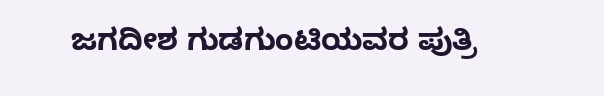ಜಗದೀಶ ಗುಡಗುಂಟಿಯವರ ಪುತ್ರಿ